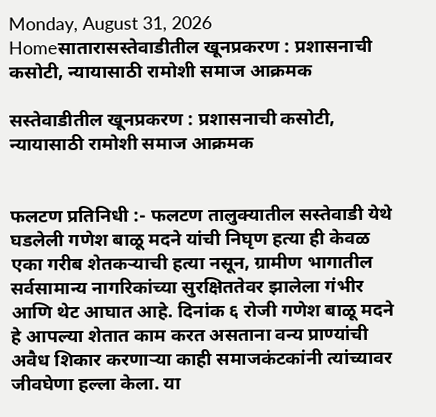Monday, August 31, 2026
Homeसातारासस्तेवाडीतील खूनप्रकरण : प्रशासनाची कसोटी, न्यायासाठी रामोशी समाज आक्रमक

सस्तेवाडीतील खूनप्रकरण : प्रशासनाची कसोटी, न्यायासाठी रामोशी समाज आक्रमक


फलटण प्रतिनिधी :- फलटण तालुक्यातील सस्तेवाडी येथे घडलेली गणेश बाळू मदने यांची निघृण हत्या ही केवळ एका गरीब शेतकऱ्याची हत्या नसून, ग्रामीण भागातील सर्वसामान्य नागरिकांच्या सुरक्षिततेवर झालेला गंभीर आणि थेट आघात आहे. दिनांक ६ रोजी गणेश बाळू मदने हे आपल्या शेतात काम करत असताना वन्य प्राण्यांची अवैध शिकार करणाऱ्या काही समाजकंटकांनी त्यांच्यावर जीवघेणा हल्ला केला. या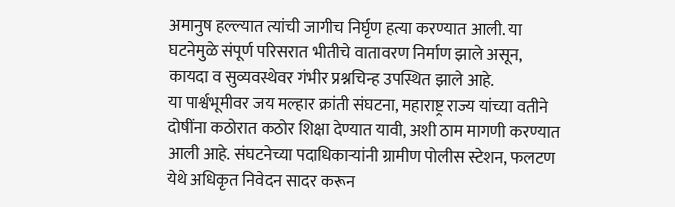अमानुष हल्ल्यात त्यांची जागीच निर्घृण हत्या करण्यात आली. या घटनेमुळे संपूर्ण परिसरात भीतीचे वातावरण निर्माण झाले असून, कायदा व सुव्यवस्थेवर गंभीर प्रश्नचिन्ह उपस्थित झाले आहे.
या पार्श्वभूमीवर जय मल्हार क्रांती संघटना, महाराष्ट्र राज्य यांच्या वतीने दोषींना कठोरात कठोर शिक्षा देण्यात यावी, अशी ठाम मागणी करण्यात आली आहे. संघटनेच्या पदाधिकाऱ्यांनी ग्रामीण पोलीस स्टेशन, फलटण येथे अधिकृत निवेदन सादर करून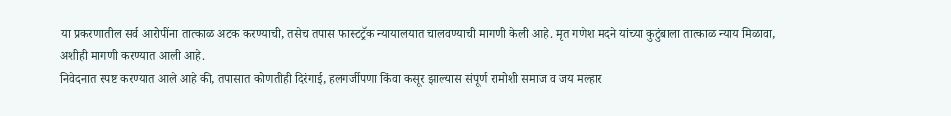या प्रकरणातील सर्व आरोपींना तात्काळ अटक करण्याची, तसेच तपास फास्टट्रॅक न्यायालयात चालवण्याची मागणी केली आहे. मृत गणेश मदने यांच्या कुटुंबाला तात्काळ न्याय मिळावा, अशीही मागणी करण्यात आली आहे.
निवेदनात स्पष्ट करण्यात आले आहे की, तपासात कोणतीही दिरंगाई, हलगर्जीपणा किंवा कसूर झाल्यास संपूर्ण रामोशी समाज व जय मल्हार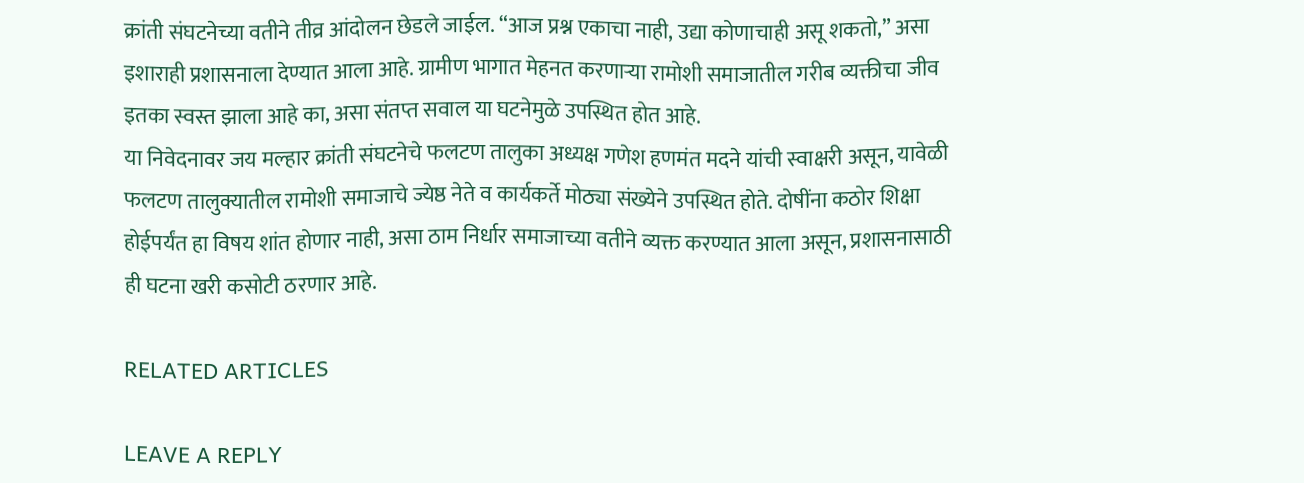क्रांती संघटनेच्या वतीने तीव्र आंदोलन छेडले जाईल. “आज प्रश्न एकाचा नाही, उद्या कोणाचाही असू शकतो,” असा इशाराही प्रशासनाला देण्यात आला आहे. ग्रामीण भागात मेहनत करणाऱ्या रामोशी समाजातील गरीब व्यक्तीचा जीव इतका स्वस्त झाला आहे का, असा संतप्त सवाल या घटनेमुळे उपस्थित होत आहे.
या निवेदनावर जय मल्हार क्रांती संघटनेचे फलटण तालुका अध्यक्ष गणेश हणमंत मदने यांची स्वाक्षरी असून, यावेळी फलटण तालुक्यातील रामोशी समाजाचे ज्येष्ठ नेते व कार्यकर्ते मोठ्या संख्येने उपस्थित होते. दोषींना कठोर शिक्षा होईपर्यंत हा विषय शांत होणार नाही, असा ठाम निर्धार समाजाच्या वतीने व्यक्त करण्यात आला असून, प्रशासनासाठी ही घटना खरी कसोटी ठरणार आहे.

RELATED ARTICLES

LEAVE A REPLY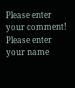Please enter your comment!
Please enter your name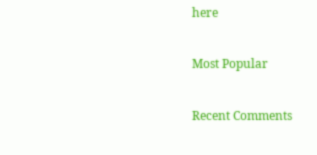here

Most Popular

Recent Comments